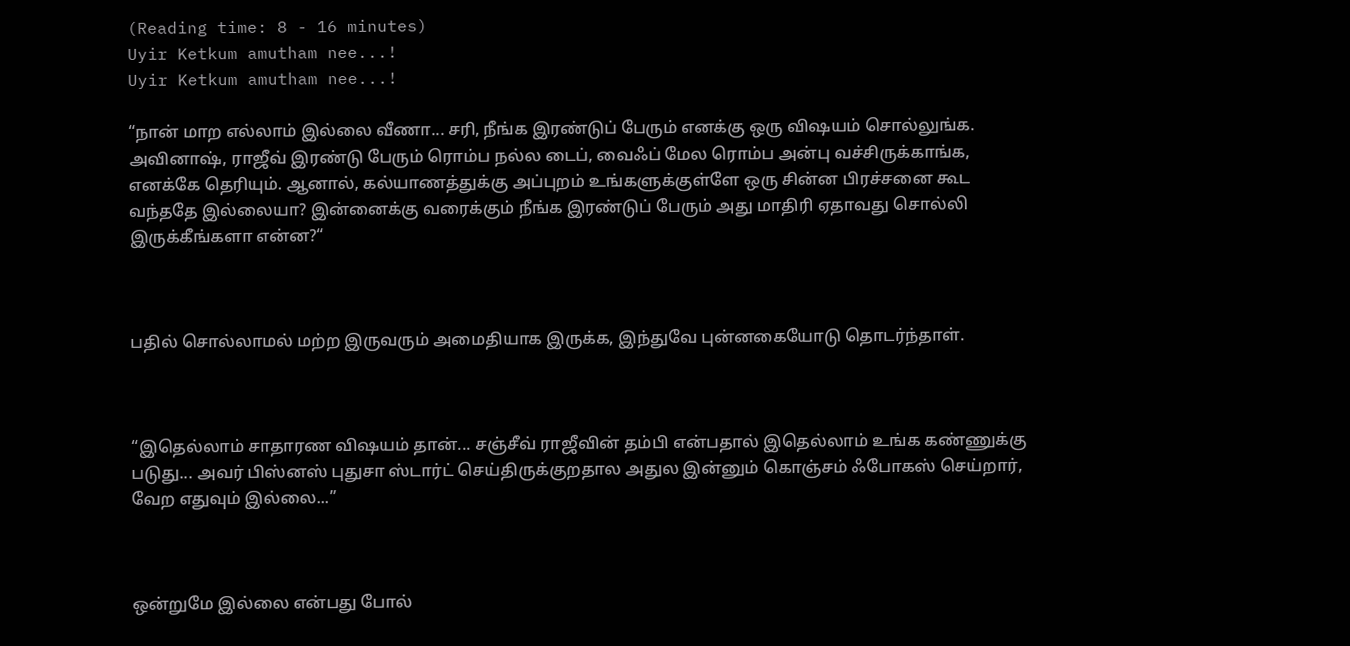(Reading time: 8 - 16 minutes)
Uyir Ketkum amutham nee...!
Uyir Ketkum amutham nee...!

“நான் மாற எல்லாம் இல்லை வீணா... சரி, நீங்க இரண்டுப் பேரும் எனக்கு ஒரு விஷயம் சொல்லுங்க. அவினாஷ், ராஜீவ் இரண்டு பேரும் ரொம்ப நல்ல டைப், வைஃப் மேல ரொம்ப அன்பு வச்சிருக்காங்க, எனக்கே தெரியும். ஆனால், கல்யாணத்துக்கு அப்புறம் உங்களுக்குள்ளே ஒரு சின்ன பிரச்சனை கூட வந்ததே இல்லையா? இன்னைக்கு வரைக்கும் நீங்க இரண்டுப் பேரும் அது மாதிரி ஏதாவது சொல்லி இருக்கீங்களா என்ன?“



பதில் சொல்லாமல் மற்ற இருவரும் அமைதியாக இருக்க, இந்துவே புன்னகையோடு தொடர்ந்தாள்.



“இதெல்லாம் சாதாரண விஷயம் தான்... சஞ்சீவ் ராஜீவின் தம்பி என்பதால் இதெல்லாம் உங்க கண்ணுக்கு படுது... அவர் பிஸ்னஸ் புதுசா ஸ்டார்ட் செய்திருக்குறதால அதுல இன்னும் கொஞ்சம் ஃபோகஸ் செய்றார், வேற எதுவும் இல்லை...”



ஒன்றுமே இல்லை என்பது போல்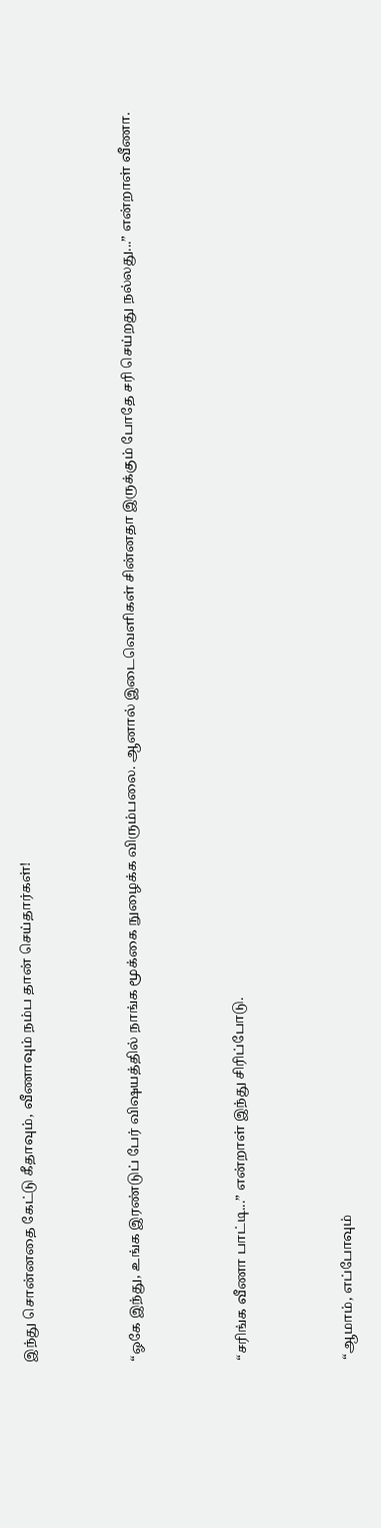இந்து சொன்னதை கேட்டு கீதாவும், வீணாவும் நம்ப தான் செய்தார்கள்!



“ஓகே இந்து, உங்க இரண்டுப் பேர் விஷயத்தில் நாங்க மூக்கை நுழைக்க விரும்பலை. ஆனால் இடைவெளிகள் சின்னதா இருக்கும் போதே சரி செய்றது நல்லது...” என்றாள் வீணா.



“சரிங்க வீணா பாட்டி...” என்றாள் இந்து சிரிப்போடு.



“ஆமாம், எப்போவும்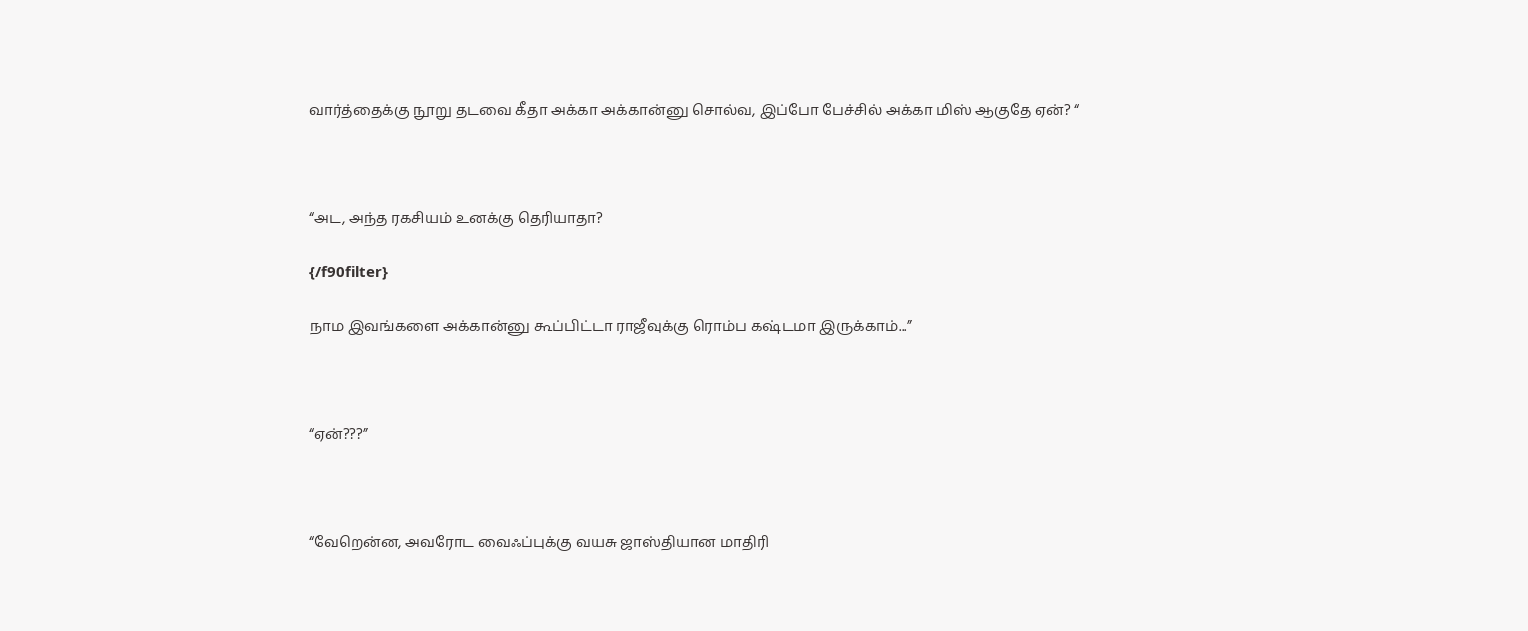வார்த்தைக்கு நூறு தடவை கீதா அக்கா அக்கான்னு சொல்வ, இப்போ பேச்சில் அக்கா மிஸ் ஆகுதே ஏன்? “



“அட, அந்த ரகசியம் உனக்கு தெரியாதா?

{/f90filter}

நாம இவங்களை அக்கான்னு கூப்பிட்டா ராஜீவுக்கு ரொம்ப கஷ்டமா இருக்காம்...”



“ஏன்???”



“வேறென்ன, அவரோட வைஃப்புக்கு வயசு ஜாஸ்தியான மாதிரி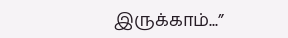இருக்காம்...”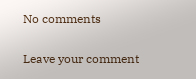No comments

Leave your comment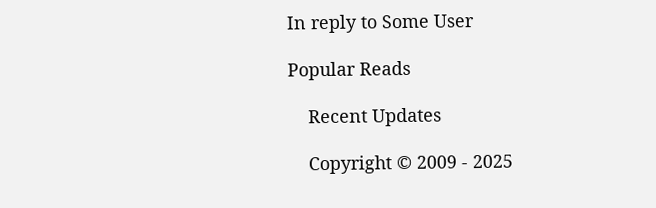In reply to Some User

Popular Reads

    Recent Updates

    Copyright © 2009 - 2025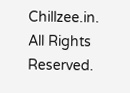Chillzee.in. All Rights Reserved.